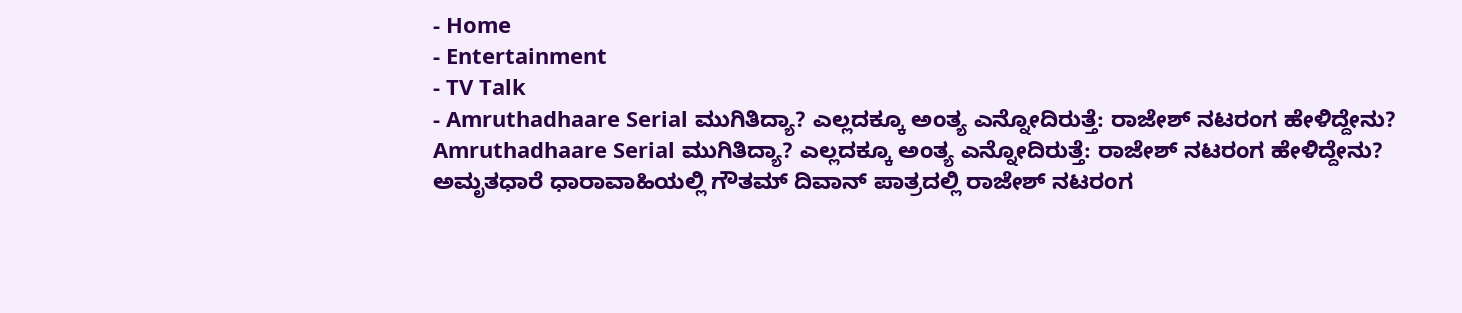- Home
- Entertainment
- TV Talk
- Amruthadhaare Serial ಮುಗಿತಿದ್ಯಾ? ಎಲ್ಲದಕ್ಕೂ ಅಂತ್ಯ ಎನ್ನೋದಿರುತ್ತೆ: ರಾಜೇಶ್ ನಟರಂಗ ಹೇಳಿದ್ದೇನು?
Amruthadhaare Serial ಮುಗಿತಿದ್ಯಾ? ಎಲ್ಲದಕ್ಕೂ ಅಂತ್ಯ ಎನ್ನೋದಿರುತ್ತೆ: ರಾಜೇಶ್ ನಟರಂಗ ಹೇಳಿದ್ದೇನು?
ಅಮೃತಧಾರೆ ಧಾರಾವಾಹಿಯಲ್ಲಿ ಗೌತಮ್ ದಿವಾನ್ ಪಾತ್ರದಲ್ಲಿ ರಾಜೇಶ್ ನಟರಂಗ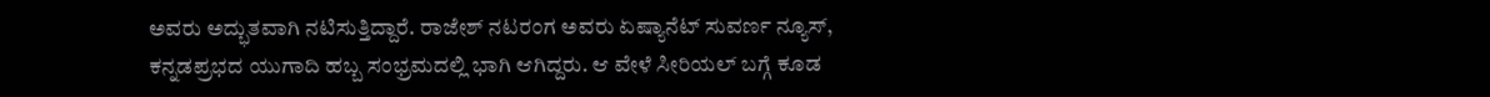ಅವರು ಅದ್ಭುತವಾಗಿ ನಟಿಸುತ್ತಿದ್ದಾರೆ. ರಾಜೇಶ್ ನಟರಂಗ ಅವರು ಏಷ್ಯಾನೆಟ್ ಸುವರ್ಣ ನ್ಯೂಸ್, ಕನ್ನಡಪ್ರಭದ ಯುಗಾದಿ ಹಬ್ಬ ಸಂಭ್ರಮದಲ್ಲಿ ಭಾಗಿ ಆಗಿದ್ದರು. ಆ ವೇಳೆ ಸೀರಿಯಲ್ ಬಗ್ಗೆ ಕೂಡ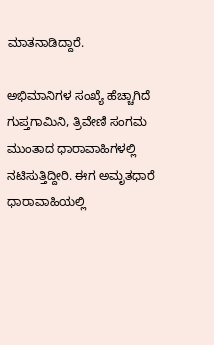ಮಾತನಾಡಿದ್ದಾರೆ.

ಅಭಿಮಾನಿಗಳ ಸಂಖ್ಯೆ ಹೆಚ್ಚಾಗಿದೆ
ಗುಪ್ತಗಾಮಿನಿ, ತ್ರಿವೇಣಿ ಸಂಗಮ ಮುಂತಾದ ಧಾರಾವಾಹಿಗಳಲ್ಲಿ ನಟಿಸುತ್ತಿದ್ದೀರಿ. ಈಗ ಅಮೃತಧಾರೆ ಧಾರಾವಾಹಿಯಲ್ಲಿ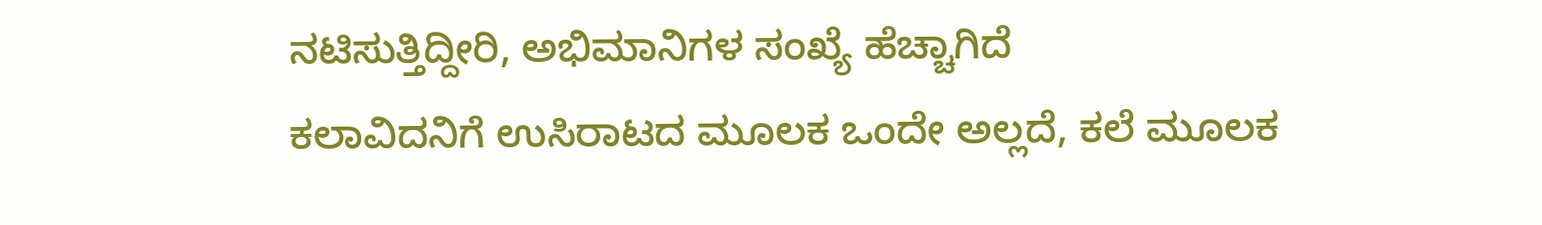ನಟಿಸುತ್ತಿದ್ದೀರಿ, ಅಭಿಮಾನಿಗಳ ಸಂಖ್ಯೆ ಹೆಚ್ಚಾಗಿದೆ
ಕಲಾವಿದನಿಗೆ ಉಸಿರಾಟದ ಮೂಲಕ ಒಂದೇ ಅಲ್ಲದೆ, ಕಲೆ ಮೂಲಕ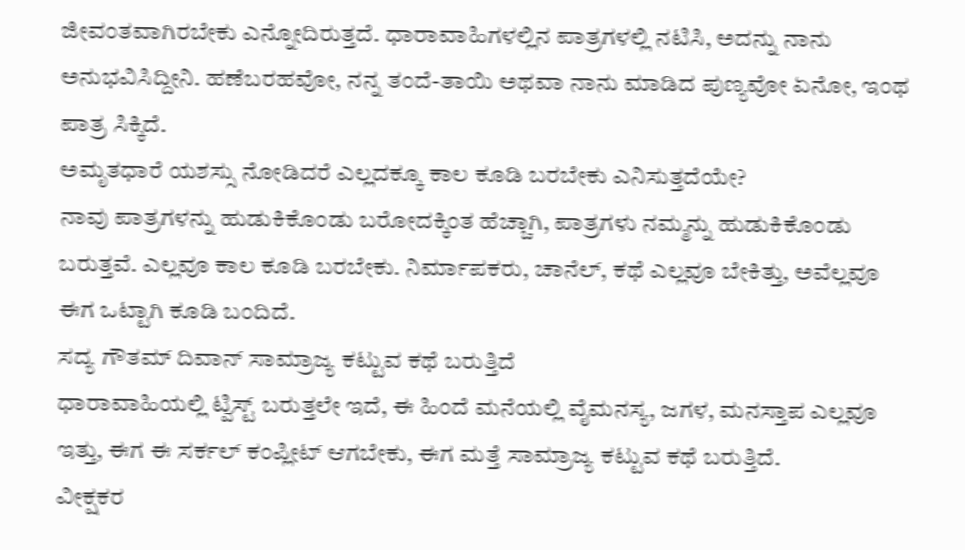ಜೀವಂತವಾಗಿರಬೇಕು ಎನ್ನೋದಿರುತ್ತದೆ. ಧಾರಾವಾಹಿಗಳಲ್ಲಿನ ಪಾತ್ರಗಳಲ್ಲಿ ನಟಿಸಿ, ಅದನ್ನು ನಾನು ಅನುಭವಿಸಿದ್ದೀನಿ. ಹಣೆಬರಹವೋ, ನನ್ನ ತಂದೆ-ತಾಯಿ ಅಥವಾ ನಾನು ಮಾಡಿದ ಪುಣ್ಯವೋ ಏನೋ, ಇಂಥ ಪಾತ್ರ ಸಿಕ್ಕಿದೆ.
ಅಮೃತಧಾರೆ ಯಶಸ್ಸು ನೋಡಿದರೆ ಎಲ್ಲದಕ್ಕೂ ಕಾಲ ಕೂಡಿ ಬರಬೇಕು ಎನಿಸುತ್ತದೆಯೇ?
ನಾವು ಪಾತ್ರಗಳನ್ನು ಹುಡುಕಿಕೊಂಡು ಬರೋದಕ್ಕಿಂತ ಹೆಚ್ಚಾಗಿ, ಪಾತ್ರಗಳು ನಮ್ಮನ್ನು ಹುಡುಕಿಕೊಂಡು ಬರುತ್ತವೆ. ಎಲ್ಲವೂ ಕಾಲ ಕೂಡಿ ಬರಬೇಕು. ನಿರ್ಮಾಪಕರು, ಚಾನೆಲ್, ಕಥೆ ಎಲ್ಲವೂ ಬೇಕಿತ್ತು, ಅವೆಲ್ಲವೂ ಈಗ ಒಟ್ಟಾಗಿ ಕೂಡಿ ಬಂದಿದೆ.
ಸದ್ಯ ಗೌತಮ್ ದಿವಾನ್ ಸಾಮ್ರಾಜ್ಯ ಕಟ್ಟುವ ಕಥೆ ಬರುತ್ತಿದೆ
ಧಾರಾವಾಹಿಯಲ್ಲಿ ಟ್ವಿಸ್ಟ್ ಬರುತ್ತಲೇ ಇದೆ, ಈ ಹಿಂದೆ ಮನೆಯಲ್ಲಿ ವೈಮನಸ್ಯ, ಜಗಳ, ಮನಸ್ತಾಪ ಎಲ್ಲವೂ ಇತ್ತು, ಈಗ ಈ ಸರ್ಕಲ್ ಕಂಪ್ಲೀಟ್ ಆಗಬೇಕು, ಈಗ ಮತ್ತೆ ಸಾಮ್ರಾಜ್ಯ ಕಟ್ಟುವ ಕಥೆ ಬರುತ್ತಿದೆ.
ವೀಕ್ಷಕರ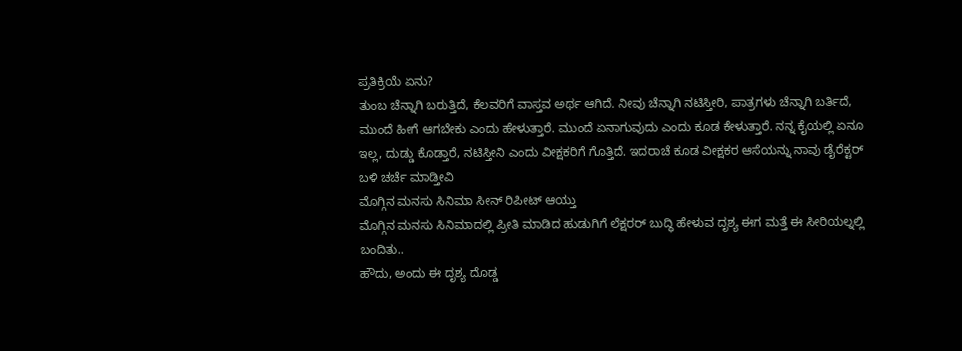ಪ್ರತಿಕ್ರಿಯೆ ಏನು?
ತುಂಬ ಚೆನ್ನಾಗಿ ಬರುತ್ತಿದೆ, ಕೆಲವರಿಗೆ ವಾಸ್ತವ ಅರ್ಥ ಆಗಿದೆ. ನೀವು ಚೆನ್ನಾಗಿ ನಟಿಸ್ತೀರಿ, ಪಾತ್ರಗಳು ಚೆನ್ನಾಗಿ ಬರ್ತಿದೆ, ಮುಂದೆ ಹೀಗೆ ಆಗಬೇಕು ಎಂದು ಹೇಳುತ್ತಾರೆ. ಮುಂದೆ ಏನಾಗುವುದು ಎಂದು ಕೂಡ ಕೇಳುತ್ತಾರೆ. ನನ್ನ ಕೈಯಲ್ಲಿ ಏನೂ ಇಲ್ಲ, ದುಡ್ಡು ಕೊಡ್ತಾರೆ, ನಟಿಸ್ತೀನಿ ಎಂದು ವೀಕ್ಷಕರಿಗೆ ಗೊತ್ತಿದೆ. ಇದರಾಚೆ ಕೂಡ ವೀಕ್ಷಕರ ಆಸೆಯನ್ನು ನಾವು ಡೈರೆಕ್ಟರ್ ಬಳಿ ಚರ್ಚೆ ಮಾಡ್ತೀವಿ
ಮೊಗ್ಗಿನ ಮನಸು ಸಿನಿಮಾ ಸೀನ್ ರಿಪೀಟ್ ಆಯ್ತು
ಮೊಗ್ಗಿನ ಮನಸು ಸಿನಿಮಾದಲ್ಲಿ ಪ್ರೀತಿ ಮಾಡಿದ ಹುಡುಗಿಗೆ ಲೆಕ್ಷರರ್ ಬುದ್ಧಿ ಹೇಳುವ ದೃಶ್ಯ ಈಗ ಮತ್ತೆ ಈ ಸೀರಿಯಲ್ನಲ್ಲಿ ಬಂದಿತು..
ಹೌದು, ಅಂದು ಈ ದೃಶ್ಯ ದೊಡ್ಡ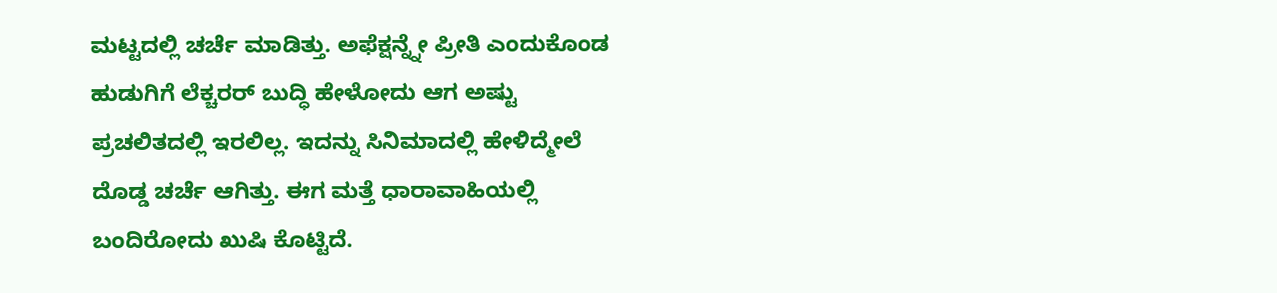ಮಟ್ಟದಲ್ಲಿ ಚರ್ಚೆ ಮಾಡಿತ್ತು. ಅಫೆಕ್ಷನ್ನ್ನೇ ಪ್ರೀತಿ ಎಂದುಕೊಂಡ ಹುಡುಗಿಗೆ ಲೆಕ್ಚರರ್ ಬುದ್ಧಿ ಹೇಳೋದು ಆಗ ಅಷ್ಟು ಪ್ರಚಲಿತದಲ್ಲಿ ಇರಲಿಲ್ಲ. ಇದನ್ನು ಸಿನಿಮಾದಲ್ಲಿ ಹೇಳಿದ್ಮೇಲೆ ದೊಡ್ಡ ಚರ್ಚೆ ಆಗಿತ್ತು. ಈಗ ಮತ್ತೆ ಧಾರಾವಾಹಿಯಲ್ಲಿ ಬಂದಿರೋದು ಖುಷಿ ಕೊಟ್ಟಿದೆ.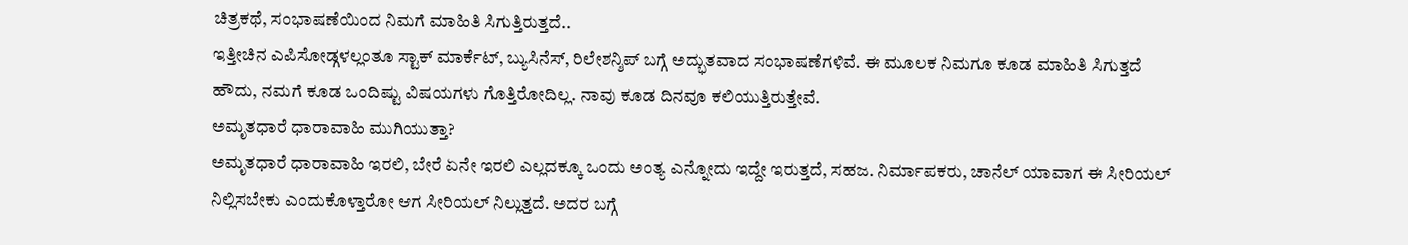ಚಿತ್ರಕಥೆ, ಸಂಭಾಷಣೆಯಿಂದ ನಿಮಗೆ ಮಾಹಿತಿ ಸಿಗುತ್ತಿರುತ್ತದೆ..
ಇತ್ತೀಚಿನ ಎಪಿಸೋಡ್ಗಳಲ್ಲಂತೂ ಸ್ಟಾಕ್ ಮಾರ್ಕೆಟ್, ಬ್ಯುಸಿನೆಸ್, ರಿಲೇಶನ್ಶಿಪ್ ಬಗ್ಗೆ ಅದ್ಭುತವಾದ ಸಂಭಾಷಣೆಗಳಿವೆ. ಈ ಮೂಲಕ ನಿಮಗೂ ಕೂಡ ಮಾಹಿತಿ ಸಿಗುತ್ತದೆ
ಹೌದು, ನಮಗೆ ಕೂಡ ಒಂದಿಷ್ಟು ವಿಷಯಗಳು ಗೊತ್ತಿರೋದಿಲ್ಲ. ನಾವು ಕೂಡ ದಿನವೂ ಕಲಿಯುತ್ತಿರುತ್ತೇವೆ.
ಅಮೃತಧಾರೆ ಧಾರಾವಾಹಿ ಮುಗಿಯುತ್ತಾ?
ಅಮೃತಧಾರೆ ಧಾರಾವಾಹಿ ಇರಲಿ, ಬೇರೆ ಏನೇ ಇರಲಿ ಎಲ್ಲದಕ್ಕೂ ಒಂದು ಅಂತ್ಯ ಎನ್ನೋದು ಇದ್ದೇ ಇರುತ್ತದೆ, ಸಹಜ. ನಿರ್ಮಾಪಕರು, ಚಾನೆಲ್ ಯಾವಾಗ ಈ ಸೀರಿಯಲ್ ನಿಲ್ಲಿಸಬೇಕು ಎಂದುಕೊಳ್ತಾರೋ ಆಗ ಸೀರಿಯಲ್ ನಿಲ್ಲುತ್ತದೆ. ಅದರ ಬಗ್ಗೆ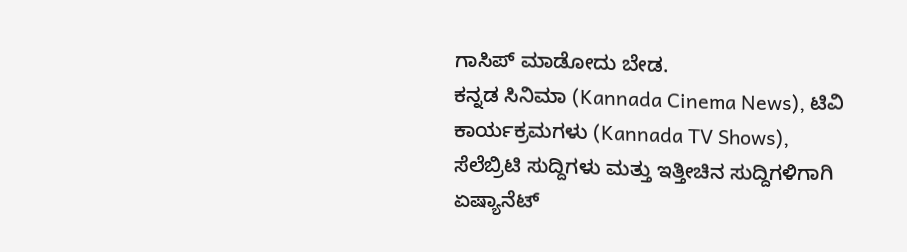ಗಾಸಿಪ್ ಮಾಡೋದು ಬೇಡ.
ಕನ್ನಡ ಸಿನಿಮಾ (Kannada Cinema News), ಟಿವಿ ಕಾರ್ಯಕ್ರಮಗಳು (Kannada TV Shows), ಸೆಲೆಬ್ರಿಟಿ ಸುದ್ದಿಗಳು ಮತ್ತು ಇತ್ತೀಚಿನ ಸುದ್ದಿಗಳಿಗಾಗಿ ಏಷ್ಯಾನೆಟ್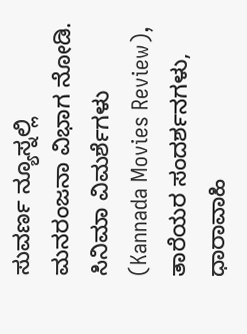ಸುವರ್ಣ ನ್ಯೂಸ್ನಲ್ಲಿ ಮನರಂಜನಾ ವಿಭಾಗ ನೋಡಿ. ಸಿನಿಮಾ ವಿಮರ್ಶೆಗಳು (Kannada Movies Review), ತಾರೆಯರ ಸಂದರ್ಶನಗಳು, ಧಾರಾವಾಹಿ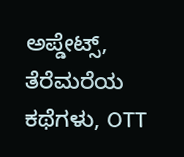ಅಪ್ಡೇಟ್ಸ್, ತೆರೆಮರೆಯ ಕಥೆಗಳು, OTT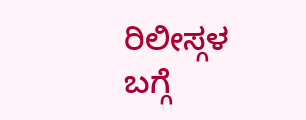ರಿಲೀಸ್ಗಳ ಬಗ್ಗೆ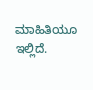ಮಾಹಿತಿಯೂ ಇಲ್ಲಿದೆ.